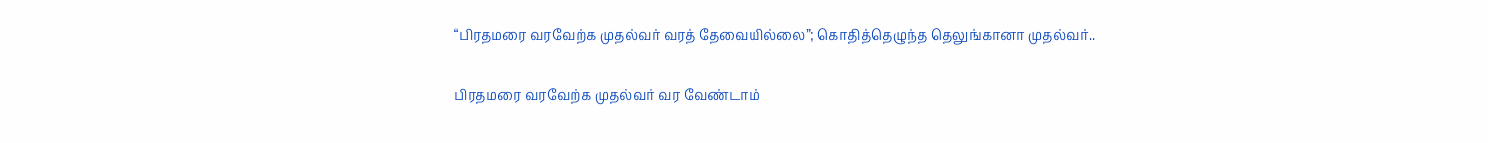“பிரதமரை வரவேற்க முதல்வர் வரத் தேவையில்லை”; கொதித்தெழுந்த தெலுங்கானா முதல்வர்..

பிரதமரை வரவேற்க முதல்வர் வர வேண்டாம்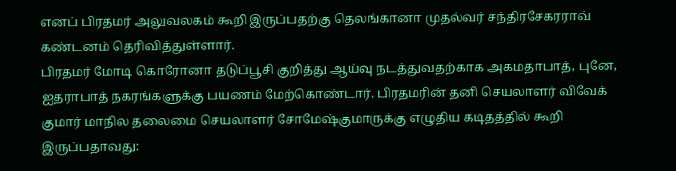எனப் பிரதமர் அலுவலகம் கூறி இருப்பதற்கு தெலங்கானா முதல்வர் சந்திரசேகரராவ் கண்டனம் தெரிவித்துள்ளார்.
பிரதமர் மோடி கொரோனா தடுப்பூசி குறித்து ஆய்வு நடத்துவதற்காக அகமதாபாத், புனே, ஐதராபாத் நகரங்களுக்கு பயணம் மேற்கொண்டார். பிரதமரின் தனி செயலாளர் விவேக் குமார் மாநில தலைமை செயலாளர் சோமேஷ்குமாருக்கு எழுதிய கடிதத்தில் கூறி இருப்பதாவது: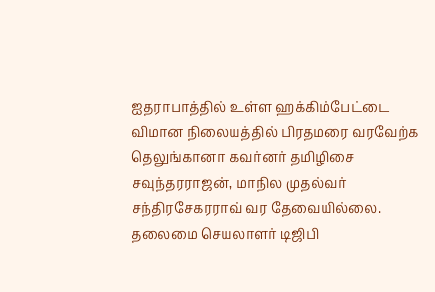ஐதராபாத்தில் உள்ள ஹக்கிம்பேட்டை விமான நிலையத்தில் பிரதமரை வரவேற்க தெலுங்கானா கவர்னர் தமிழிசை சவுந்தரராஜன், மாநில முதல்வர் சந்திரசேகரராவ் வர தேவையில்லை. தலைமை செயலாளர் டிஜிபி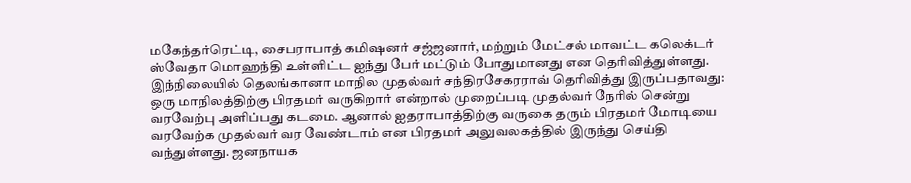மகேந்தர்ரெட்டி, சைபராபாத் கமிஷனர் சஜ்ஜனார், மற்றும் மேட்சல் மாவட்ட கலெக்டர் ஸ்வேதா மொஹந்தி உள்ளிட்ட ஐந்து பேர் மட்டும் போதுமானது என தெரிவித்துள்ளது.
இந்நிலையில் தெலங்கானா மாநில முதல்வர் சந்திரசேகரராவ் தெரிவித்து இருப்பதாவது:
ஒரு மாநிலத்திற்கு பிரதமர் வருகிறார் என்றால் முறைப்படி முதல்வர் நேரில் சென்று வரவேற்பு அளிப்பது கடமை. ஆனால் ஐதராபாத்திற்கு வருகை தரும் பிரதமர் மோடியை வரவேற்க முதல்வர் வர வேண்டாம் என பிரதமர் அலுவலகத்தில் இருந்து செய்தி வந்துள்ளது. ஜனநாயக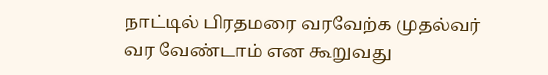நாட்டில் பிரதமரை வரவேற்க முதல்வர் வர வேண்டாம் என கூறுவது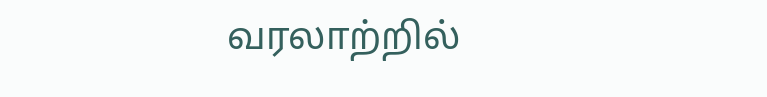வரலாற்றில்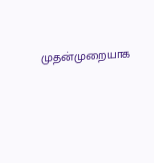முதன்முறையாக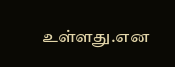உள்ளது.என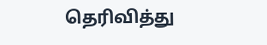தெரிவித்து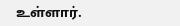உள்ளார்.